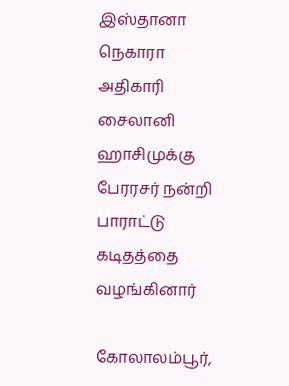இஸ்தானா நெகாரா அதிகாரி சைலானி ஹாசிமுக்கு பேரரசர் நன்றி பாராட்டு கடிதத்தை வழங்கினார்

கோலாலம்பூர்,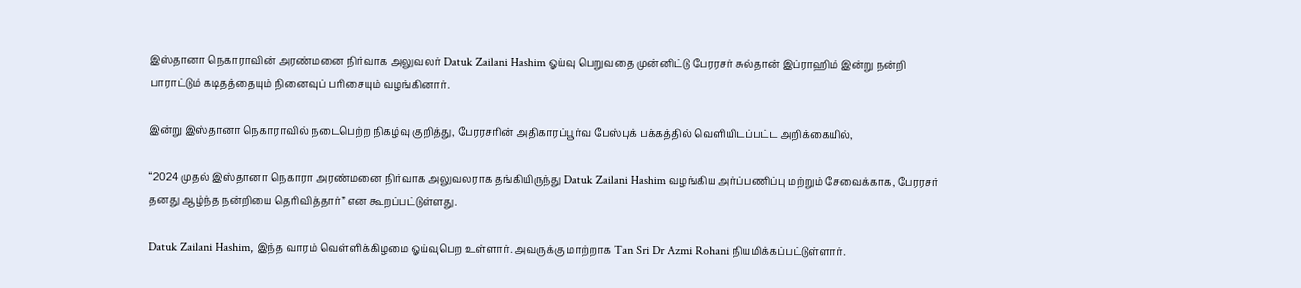இஸ்தானா நெகாராவின் அரண்மனை நிர்வாக அலுவலர் Datuk Zailani Hashim ஓய்வு பெறுவதை முன்னிட்டு பேரரசர் சுல்தான் இப்ராஹிம் இன்று நன்றி பாராட்டும் கடிதத்தையும் நினைவுப் பரிசையும் வழங்கினார்.

இன்று இஸ்தானா நெகாராவில் நடைபெற்ற நிகழ்வு குறித்து, பேரரசரின் அதிகாரப்பூர்வ பேஸ்புக் பக்கத்தில் வெளியிடப்பட்ட அறிக்கையில்,

“2024 முதல் இஸ்தானா நெகாரா அரண்மனை நிர்வாக அலுவலராக தங்கியிருந்து Datuk Zailani Hashim வழங்கிய அர்ப்பணிப்பு மற்றும் சேவைக்காக, பேரரசர் தனது ஆழ்ந்த நன்றியை தெரிவித்தார்” என கூறப்பட்டுள்ளது.

Datuk Zailani Hashim, இந்த வாரம் வெள்ளிக்கிழமை ஓய்வுபெற உள்ளார். அவருக்கு மாற்றாக Tan Sri Dr Azmi Rohani நியமிக்கப்பட்டுள்ளார்.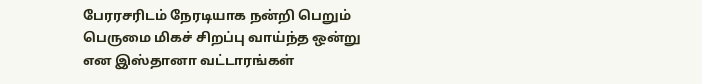பேரரசரிடம் நேரடியாக நன்றி பெறும் பெருமை மிகச் சிறப்பு வாய்ந்த ஒன்று என இஸ்தானா வட்டாரங்கள்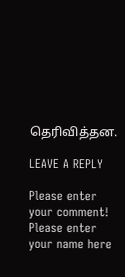தெரிவித்தன.

LEAVE A REPLY

Please enter your comment!
Please enter your name here